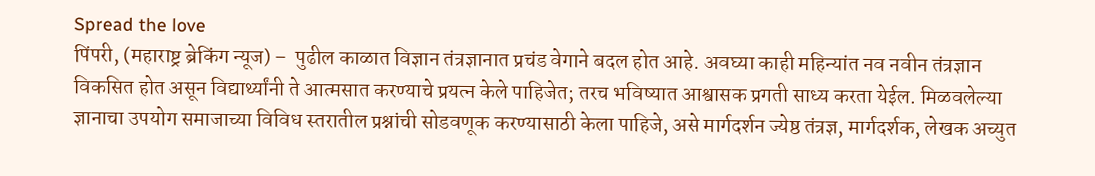Spread the love
पिंपरी, (महाराष्ट्र ब्रेकिंग न्यूज) –  पुढील काळात विज्ञान तंत्रज्ञानात प्रचंड वेगाने बदल होत आहे. अवघ्या काही महिन्यांत नव नवीन तंत्रज्ञान विकसित होत असून विद्यार्थ्यांनी ते आत्मसात करण्याचे प्रयत्न केले पाहिजेत; तरच भविष्यात आश्वासक प्रगती साध्य करता येईल. मिळवलेल्या ज्ञानाचा उपयोग समाजाच्या विविध स्तरातील प्रश्नांची सोडवणूक करण्यासाठी केला पाहिजे, असे मार्गदर्शन ज्येष्ठ तंत्रज्ञ, मार्गदर्शक, लेखक अच्युत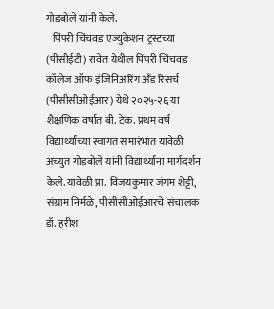गोडबोले यांनी केले.
   पिंपरी चिंचवड एज्युकेशन ट्रस्टच्या (पीसीईटी) रावेत येथील पिंपरी चिंचवड कॉलेज ऑफ इंजिनिअरिंग अँड रिसर्च (पीसीसीओईआर) येथे २०२५-२६ या शैक्षणिक वर्षात बी. टेक. प्रथम वर्ष विद्यार्थ्यांच्या स्वागत समारंभात यावेळी अच्युत गोडबोले यांनी विद्यार्थ्यांना मार्गदर्शन केले. यावेळी प्रा. विजयकुमार जंगम शेट्टी, संग्राम निर्मळे, पीसीसीओईआरचे संचालक डॉ. हरीश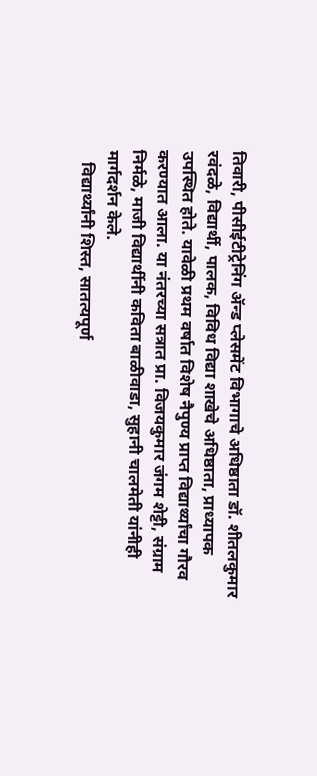तिवारी, पीसीईटीट्रेनिंग ॲन्ड प्लेसमेंट विभागाचे अधिष्ठाता डॉ. शीतलकुमार रवंदळे, विद्यार्थी, पालक, विविध विद्या शाखेचे अधिष्ठाता, प्राध्यापक उपस्थित होते. यावेळी प्रथम वर्षात विशेष नैपुण्य प्राप्त विद्यार्थ्यांचा गौरव करण्यात आला. या नंतरच्या सत्रात प्रा. विजयकुमार जंगम शेट्टी, संग्राम निर्मळे, माजी विद्यार्थीनी कविता बाळीवाडा, सुहानी चालमेती यांनीही मार्गदर्शन केले.
   विद्यार्थ्यांनी शिस्त, सातत्यपूर्ण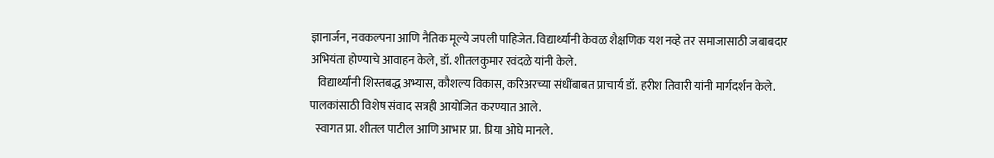ज्ञानार्जन, नवकल्पना आणि नैतिक मूल्ये जपली पाहिजेत. विद्यार्थ्यांनी केवळ शैक्षणिक यश नव्हे तर समाजासाठी जबाबदार अभियंता होण्याचे आवाहन केले, डॉ. शीतलकुमार रवंदळे यांनी केले.
   विद्यार्थ्यांनी शिस्तबद्ध अभ्यास, कौशल्य विकास, करिअरच्या संधींबाबत प्राचार्य डॉ. हरीश तिवारी यांनी मार्गदर्शन केले. पालकांसाठी विशेष संवाद सत्रही आयोजित करण्यात आले.
  स्वागत प्रा. शीतल पाटील आणि आभार प्रा. प्रिया ओघे मानले.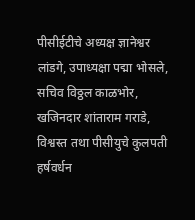पीसीईटीचे अध्यक्ष ज्ञानेश्वर लांडगे, उपाध्यक्षा पद्मा भोसले, सचिव विठ्ठल काळभोर, खजिनदार शांताराम गराडे, विश्वस्त तथा पीसीयुचे कुलपती हर्षवर्धन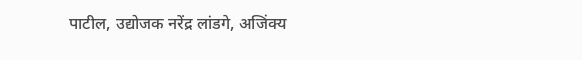पाटील, उद्योजक नरेंद्र लांडगे, अजिंक्य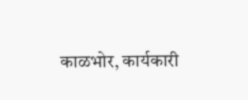काळभोर, कार्यकारी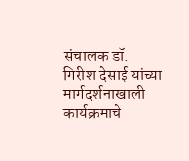संचालक डॉ. गिरीश देसाई यांच्या मार्गदर्शनाखाली कार्यक्रमाचे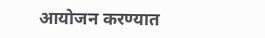आयोजन करण्यात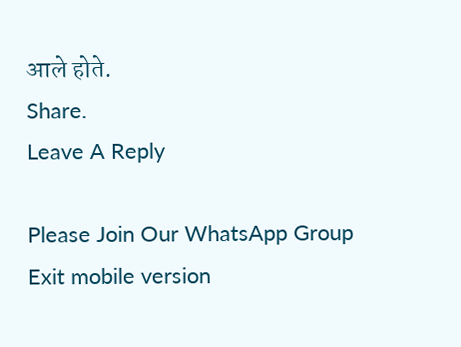आले होते.
Share.
Leave A Reply

Please Join Our WhatsApp Group
Exit mobile version